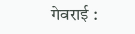गेवराई :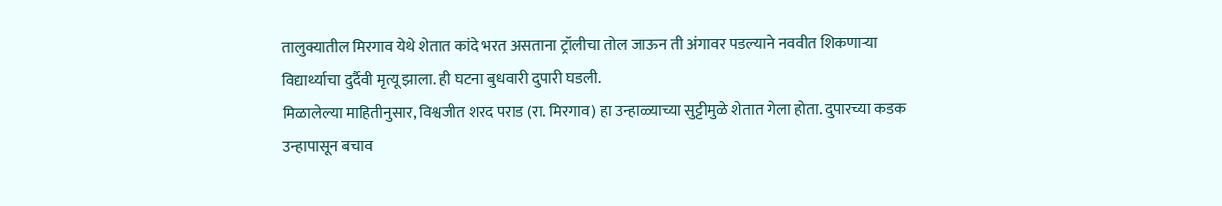तालुक्यातील मिरगाव येथे शेतात कांदे भरत असताना ट्रॉलीचा तोल जाऊन ती अंगावर पडल्याने नववीत शिकणाऱ्या विद्यार्थ्याचा दुर्दैवी मृत्यू झाला. ही घटना बुधवारी दुपारी घडली.
मिळालेल्या माहितीनुसार, विश्वजीत शरद पराड (रा. मिरगाव) हा उन्हाळ्याच्या सुट्टीमुळे शेतात गेला होता. दुपारच्या कडक उन्हापासून बचाव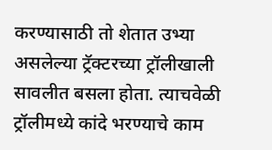करण्यासाठी तो शेतात उभ्या असलेल्या ट्रॅक्टरच्या ट्रॉलीखाली सावलीत बसला होता. त्याचवेळी ट्रॉलीमध्ये कांदे भरण्याचे काम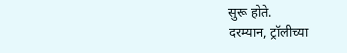सुरू होते.
दरम्यान, ट्रॉलीच्या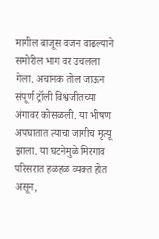मागील बाजूस वजन वाढल्याने समोरील भाग वर उचलला गेला. अचानक तोल जाऊन संपूर्ण ट्रॉली विश्वजीतच्या अंगावर कोसळली. या भीषण अपघातात त्याचा जागीच मृत्यू झाला. या घटनेमुळे मिरगाव परिसरात हळहळ व्यक्त होत असून,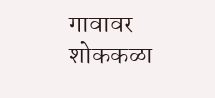गावावर शोककळा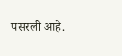पसरली आहे.